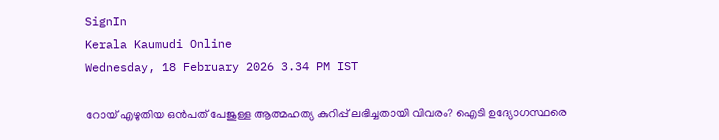SignIn
Kerala Kaumudi Online
Wednesday, 18 February 2026 3.34 PM IST

റോയ് എഴുതിയ ഒൻപത് പേജുള്ള ആത്മഹത്യ കുറിപ്പ് ലഭിച്ചതായി വിവരം? ഐടി ഉദ്യോഗസ്ഥരെ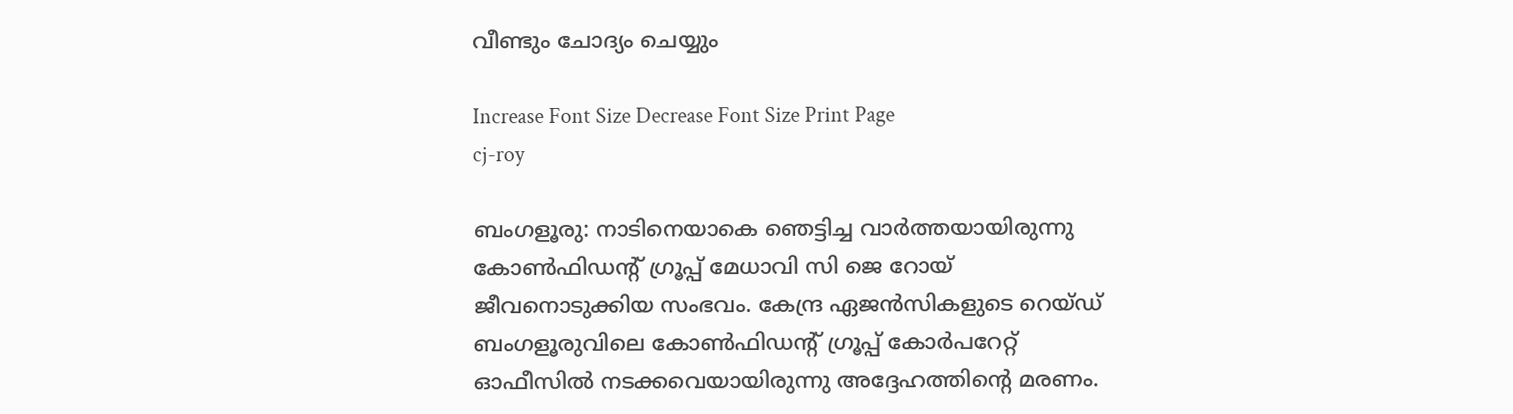വീണ്ടും ചോദ്യം ചെയ്യും

Increase Font Size Decrease Font Size Print Page
cj-roy

ബംഗളൂരു: നാടിനെയാകെ ഞെട്ടിച്ച വാർത്തയായിരുന്നു കോൺഫിഡന്റ് ഗ്രൂപ്പ് മേധാവി സി ജെ റോയ്‌ ജീവനൊടുക്കിയ സംഭവം. കേന്ദ്ര ഏജൻസികളുടെ റെയ്‌‌ഡ് ബംഗളൂരുവിലെ കോൺഫിഡന്റ് ഗ്രൂപ്പ് കോർപറേറ്റ് ഓഫീസിൽ നടക്കവെയായിരുന്നു അദ്ദേഹത്തിന്റെ മരണം.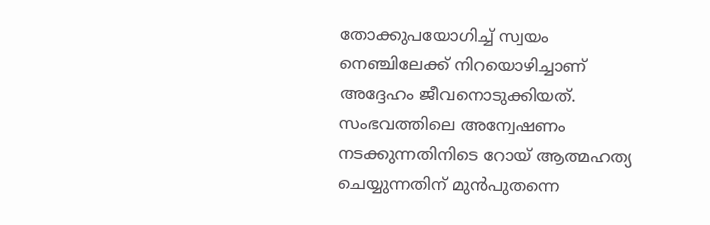തോക്കുപയോഗിച്ച് സ്വയം നെഞ്ചിലേക്ക് നിറയൊഴിച്ചാണ് അദ്ദേഹം ജീവനൊടുക്കിയത്. സംഭവത്തിലെ അന്വേഷണം നടക്കുന്നതിനിടെ റോയ് ആത്മഹത്യ ചെയ്യുന്നതിന് മുൻപുതന്നെ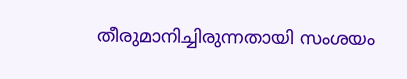തീരുമാനിച്ചിരുന്നതായി സംശയം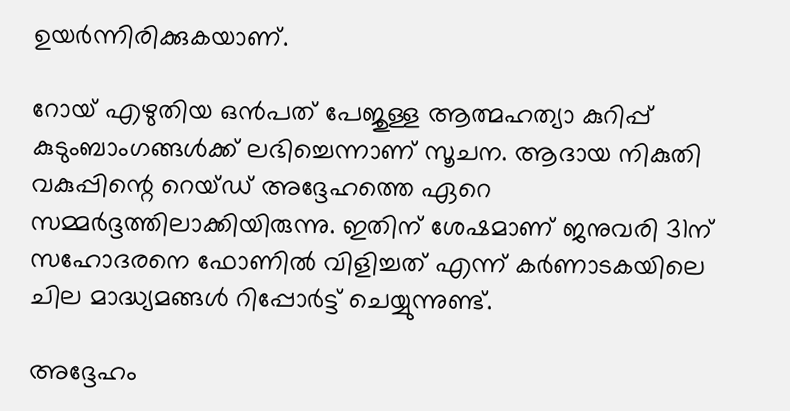ഉയർന്നിരിക്കുകയാണ്.

റോയ് എഴുതിയ ഒൻപത് പേജുള്ള ആത്മഹത്യാ കുറിപ്പ് കുടുംബാംഗങ്ങൾക്ക് ലഭിച്ചെന്നാണ് സൂചന. ആദായ നികുതി വകുപ്പിന്റെ റെയ്‌ഡ് അദ്ദേഹത്തെ ഏറെ സമ്മർദ്ദത്തിലാക്കിയിരുന്നു. ഇതിന് ശേഷമാണ് ജനുവരി 31ന് സഹോദരനെ ഫോണിൽ വിളിച്ചത് എന്ന് കർണാടകയിലെ ചില മാദ്ധ്യമങ്ങൾ റിപ്പോർട്ട് ചെയ്യുന്നുണ്ട്.

അദ്ദേഹം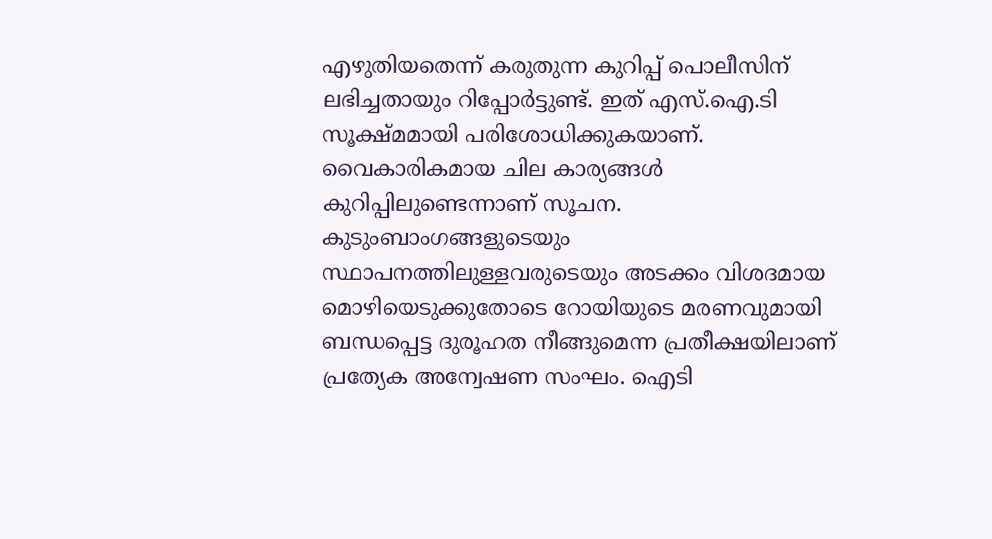എഴുതിയതെന്ന് ‌കരുതുന്ന കുറിപ്പ് പൊലീസിന് ലഭിച്ചതായും റിപ്പോർട്ടുണ്ട്. ഇത് എസ്.ഐ.ടി സൂക്ഷ്മമായി പരിശോധിക്കുകയാണ്. വൈകാരികമായ ചില കാര്യങ്ങൾ കുറിപ്പിലുണ്ടെന്നാണ് സൂചന. കുടുംബാംഗങ്ങളുടെയും സ്ഥാപനത്തിലുള്ളവരുടെയും അടക്കം വിശദമായ മൊഴിയെടുക്കുതോടെ റോയിയുടെ മരണവുമായി ബന്ധപ്പെട്ട ദുരൂഹത നീങ്ങുമെന്ന പ്രതീക്ഷയിലാണ് പ്രത്യേക അന്വേഷണ സംഘം. ഐടി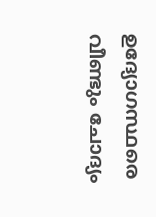ഉദ്യോഗസ്ഥരെ വീണ്ടും ചോദ്യം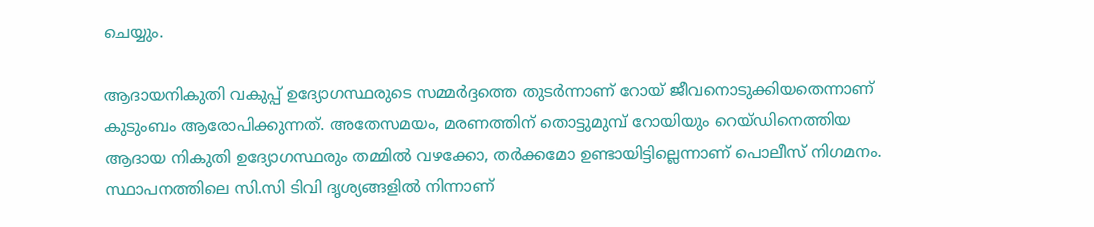ചെയ്യും.

ആദായനികുതി വകുപ്പ് ഉദ്യോഗസ്ഥരുടെ സമ്മർദ്ദത്തെ തുടർന്നാണ് റോയ് ജീവനൊടുക്കിയതെന്നാണ് കുടുംബം ആരോപിക്കുന്നത്. അതേസമയം, മരണത്തിന് തൊട്ടുമുമ്പ് റോയിയും റെയ്‌ഡിനെത്തിയ ആദായ നികുതി ഉദ്യോഗസ്ഥരും തമ്മിൽ വഴക്കോ, തർക്കമോ ഉണ്ടായിട്ടില്ലെന്നാണ് പൊലീസ് നിഗമനം. സ്ഥാപനത്തിലെ സി.സി ടിവി ദൃശ്യങ്ങളിൽ നിന്നാണ്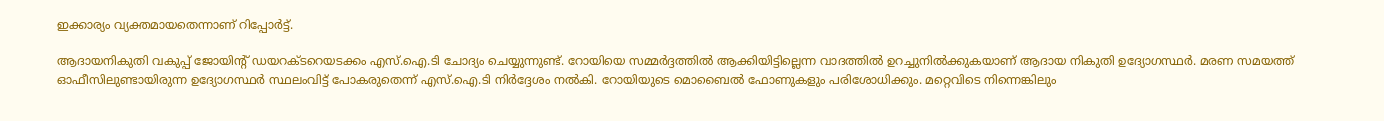ഇക്കാര്യം വ്യക്തമായതെന്നാണ് റിപ്പോർട്ട്.

ആദായനികുതി വകുപ്പ് ജോയിന്റ് ഡയറക്ടറെയടക്കം എസ്.ഐ.ടി ചോദ്യം ചെയ്യുന്നുണ്ട്. റോയിയെ സമ്മർദ്ദത്തിൽ ആക്കിയിട്ടില്ലെന്ന വാദത്തിൽ ഉറച്ചുനിൽക്കുകയാണ് ആദായ നികുതി ഉദ്യോഗസ്ഥർ. മരണ സമയത്ത് ഓഫീസിലുണ്ടായിരുന്ന ഉദ്യോഗസ്ഥർ സ്ഥലംവിട്ട് പോകരുതെന്ന് എസ്.ഐ.ടി നിർദ്ദേശം നൽകി. റോയിയുടെ മൊബൈൽ ഫോണുകളും പരിശോധിക്കും. മറ്റെവിടെ നിന്നെങ്കിലും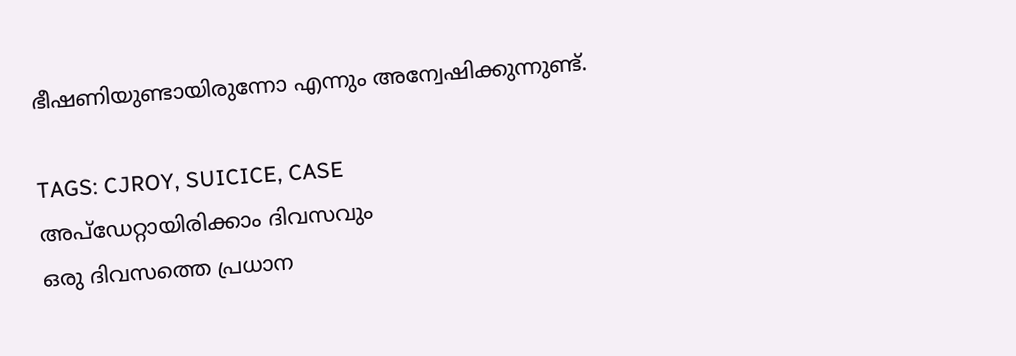ഭീഷണിയുണ്ടായിരുന്നോ എന്നും അന്വേഷിക്കുന്നുണ്ട്.

TAGS: CJROY, SUICICE, CASE
അപ്ഡേറ്റായിരിക്കാം ദിവസവും
ഒരു ദിവസത്തെ പ്രധാന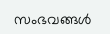സംഭവങ്ങൾ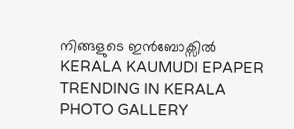നിങ്ങളുടെ ഇൻബോക്സിൽ
KERALA KAUMUDI EPAPER
TRENDING IN KERALA
PHOTO GALLERY